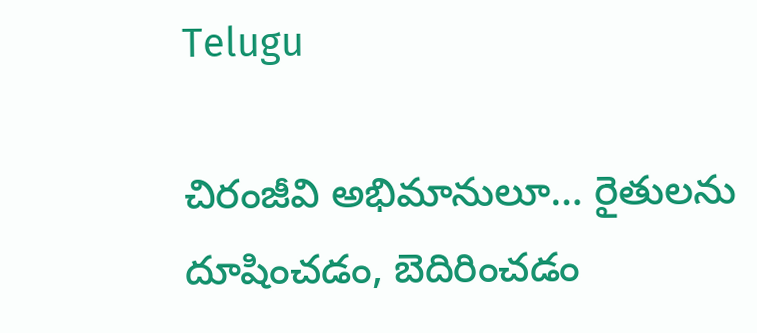Telugu

చిరంజీవి అభిమానులూ… రైతులను దూషించడం, బెదిరించడం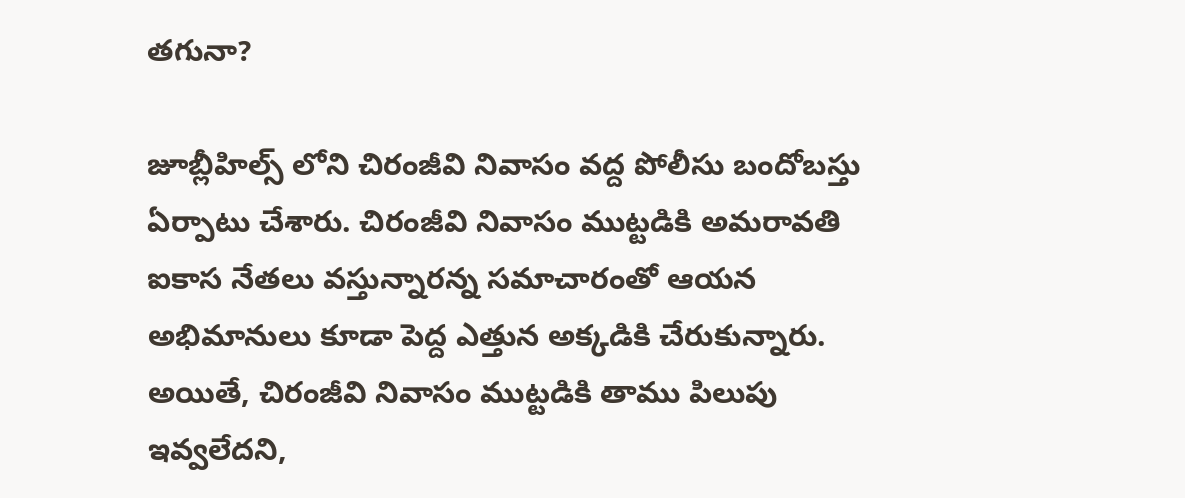తగునా?

జూబ్లీహిల్స్ లోని చిరంజీవి నివాసం వద్ద పోలీసు బందోబస్తు ఏర్పాటు చేశారు. చిరంజీవి నివాసం ముట్టడికి అమరావతి ఐకాస నేతలు వస్తున్నారన్న సమాచారంతో ఆయన అభిమానులు కూడా పెద్ద ఎత్తున అక్కడికి చేరుకున్నారు. అయితే, చిరంజీవి నివాసం ముట్టడికి తాము పిలుపు ఇవ్వలేదని,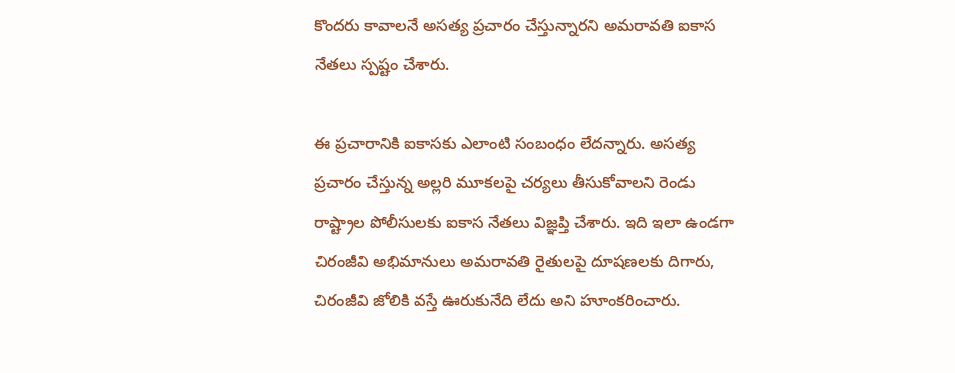కొందరు కావాలనే అసత్య ప్రచారం చేస్తున్నారని అమరావతి ఐకాస నేతలు స్పష్టం చేశారు.

ఈ ప్రచారానికి ఐకాసకు ఎలాంటి సంబంధం లేదన్నారు. అసత్య ప్రచారం చేస్తున్న అల్లరి మూకలపై చర్యలు తీసుకోవాలని రెండు రాష్ట్రాల పోలీసులకు ఐకాస నేతలు విజ్ఞప్తి చేశారు. ఇది ఇలా ఉండగా చిరంజీవి అభిమానులు అమరావతి రైతులపై దూషణలకు దిగారు, చిరంజీవి జోలికి వస్తే ఊరుకునేది లేదు అని హూంకరించారు.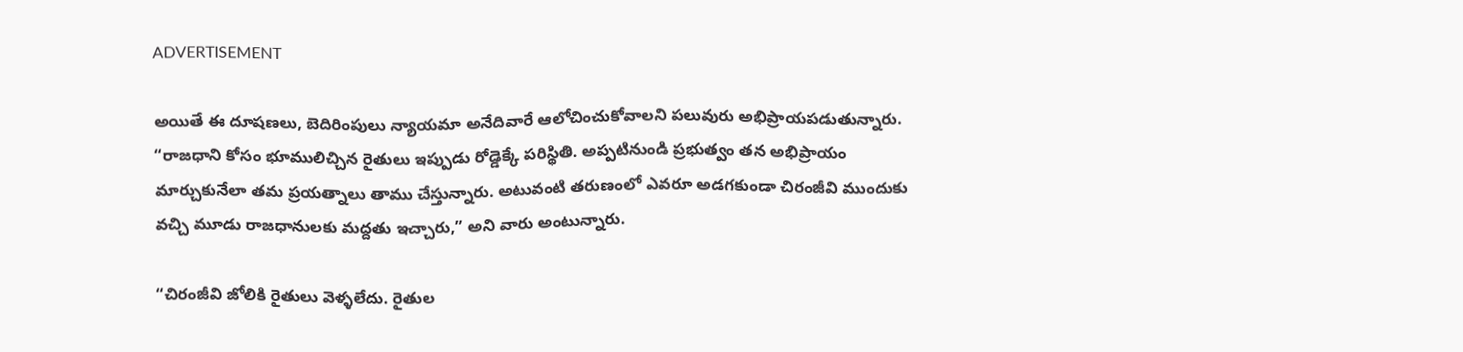ADVERTISEMENT

అయితే ఈ దూషణలు, బెదిరింపులు న్యాయమా అనేదివారే ఆలోచించుకోవాలని పలువురు అభిప్రాయపడుతున్నారు. “రాజధాని కోసం భూములిచ్చిన రైతులు ఇప్పుడు రోడ్డెక్కే పరిస్థితి. అప్పటినుండి ప్రభుత్వం తన అభిప్రాయం మార్చుకునేలా తమ ప్రయత్నాలు తాము చేస్తున్నారు. అటువంటి తరుణంలో ఎవరూ అడగకుండా చిరంజీవి ముందుకు వచ్చి మూడు రాజధానులకు మద్దతు ఇచ్చారు,” అని వారు అంటున్నారు.

“చిరంజీవి జోలికి రైతులు వెళ్ళలేదు. రైతుల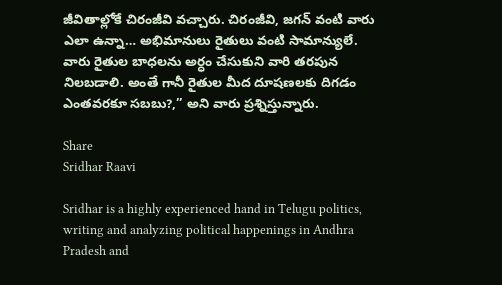జీవితాల్లోకే చిరంజీవి వచ్చారు. చిరంజీవి, జగన్ వంటి వారు ఎలా ఉన్నా… అభిమానులు రైతులు వంటి సామాన్యులే. వారు రైతుల బాధలను అర్ధం చేసుకుని వారి తరపున నిలబడాలి. అంతే గానీ రైతుల మీద దూషణలకు దిగడం ఎంతవరకూ సబబు?,” అని వారు ప్రశ్నిస్తున్నారు.

Share
Sridhar Raavi

Sridhar is a highly experienced hand in Telugu politics, writing and analyzing political happenings in Andhra Pradesh and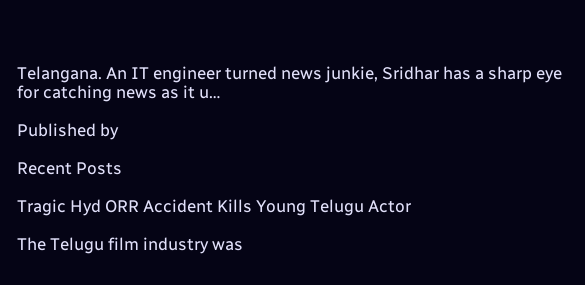Telangana. An IT engineer turned news junkie, Sridhar has a sharp eye for catching news as it u…

Published by

Recent Posts

Tragic Hyd ORR Accident Kills Young Telugu Actor

The Telugu film industry was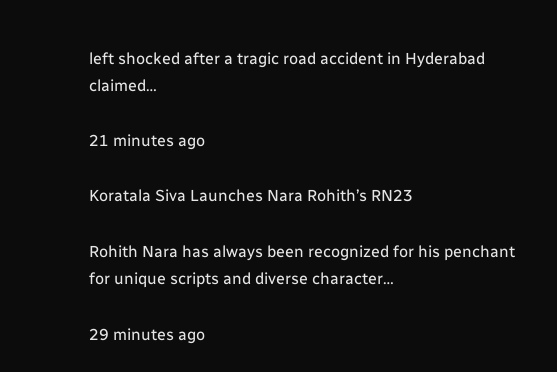left shocked after a tragic road accident in Hyderabad claimed…

21 minutes ago

Koratala Siva Launches Nara Rohith’s RN23

Rohith Nara has always been recognized for his penchant for unique scripts and diverse character…

29 minutes ago